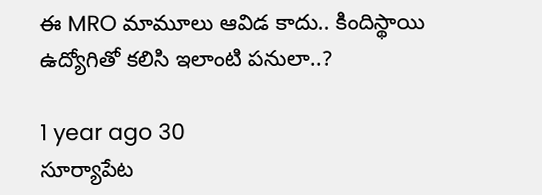ఈ MRO మామూలు ఆవిడ కాదు.. కిందిస్థాయి ఉద్యోగితో కలిసి ఇలాంటి పనులా..?

1 year ago 30
సూర్యాపేట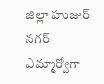జిల్లా హుజుర్ నగర్ ఎమ్మార్వోగా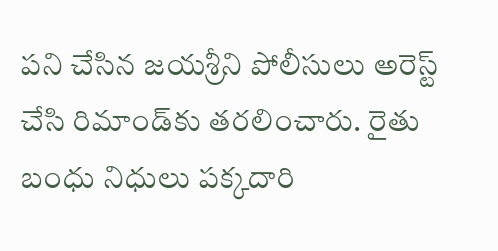పని చేసిన జయశ్రీని పోలీసులు అరెస్ట్ చేసి రిమాండ్‌కు తరలించారు. రైతు బంధు నిధులు పక్కదారి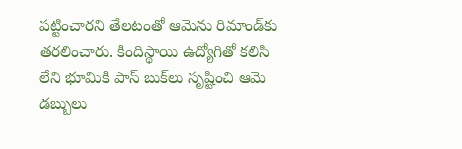పట్టించారని తేలటంతో ఆమెను రిమాండ్‌కు తరలించారు. కిందిస్థాయి ఉద్యోగితో కలిసి లేని భూమికి పాస్ బుక్‌లు సృష్టించి ఆమె డబ్బులు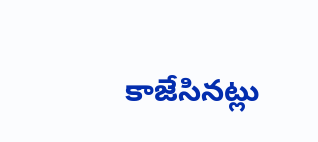కాజేసినట్లు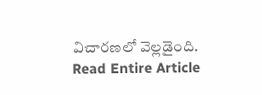విచారణలో వెల్లడైంది.
Read Entire Article